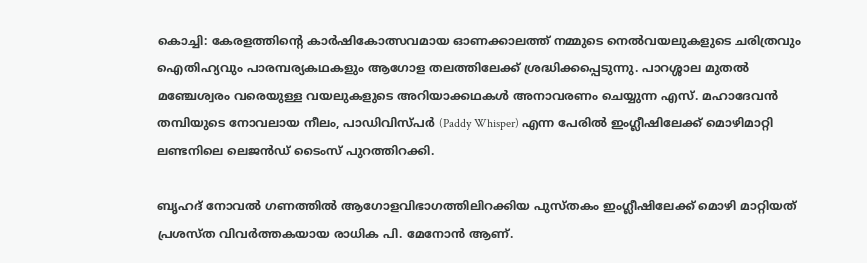കൊച്ചി: കേരളത്തിന്റെ കാർഷികോത്സവമായ ഓണക്കാലത്ത് നമ്മുടെ നെൽവയലുകളുടെ ചരിത്രവും ഐതിഹ്യവും പാരമ്പര്യകഥകളും ആഗോള തലത്തിലേക്ക് ശ്രദ്ധിക്കപ്പെടുന്നു. പാറശ്ശാല മുതൽ മഞ്ചേശ്വരം വരെയുള്ള വയലുകളുടെ അറിയാക്കഥകൾ അനാവരണം ചെയ്യുന്ന എസ്. മഹാദേവൻ തമ്പിയുടെ നോവലായ നീലം, പാഡിവിസ്പർ (Paddy Whisper) എന്ന പേരിൽ ഇംഗ്ലീഷിലേക്ക് മൊഴിമാറ്റി ലണ്ടനിലെ ലെജൻഡ് ടൈംസ് പുറത്തിറക്കി.

ബൃഹദ് നോവൽ ഗണത്തിൽ ആഗോളവിഭാഗത്തിലിറക്കിയ പുസ്തകം ഇംഗ്ലീഷിലേക്ക് മൊഴി മാറ്റിയത് പ്രശസ്ത വിവർത്തകയായ രാധിക പി. മേനോൻ ആണ്.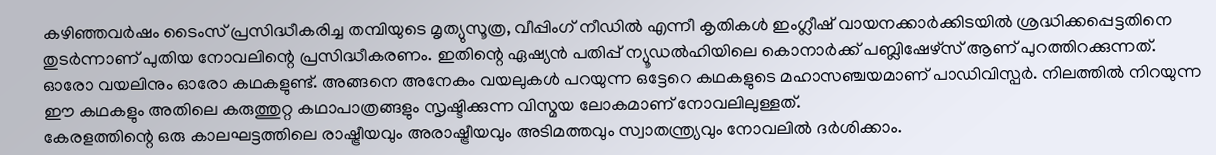കഴിഞ്ഞവർഷം ടൈംസ് പ്രസിദ്ധീകരിച്ച തമ്പിയുടെ മൃത്യുസൂത്ര, വീപ്പിംഗ് നീഡിൽ എന്നീ കൃതികൾ ഇംഗ്ലീഷ് വായനക്കാർക്കിടയിൽ ശ്രദ്ധിക്കപ്പെട്ടതിനെ തുടർന്നാണ് പുതിയ നോവലിന്റെ പ്രസിദ്ധീകരണം. ഇതിന്റെ ഏഷ്യൻ പതിപ്പ് ന്യൂഡൽഹിയിലെ കൊനാർക്ക് പബ്ലിഷേഴ്സ് ആണ് പുറത്തിറക്കുന്നത്.
ഓരോ വയലിനും ഓരോ കഥകളുണ്ട്. അങ്ങനെ അനേകം വയലുകൾ പറയുന്ന ഒട്ടേറെ കഥകളുടെ മഹാസഞ്ചയമാണ് പാഡിവിസ്പർ. നിലത്തിൽ നിറയുന്ന ഈ കഥകളും അതിലെ കരുത്തുറ്റ കഥാപാത്രങ്ങളും സൃഷ്ടിക്കുന്ന വിസ്മയ ലോകമാണ് നോവലിലുള്ളത്.
കേരളത്തിന്റെ ഒരു കാലഘട്ടത്തിലെ രാഷ്ട്രീയവും അരാഷ്ട്രീയവും അടിമത്തവും സ്വാതന്ത്ര്യവും നോവലിൽ ദർശിക്കാം.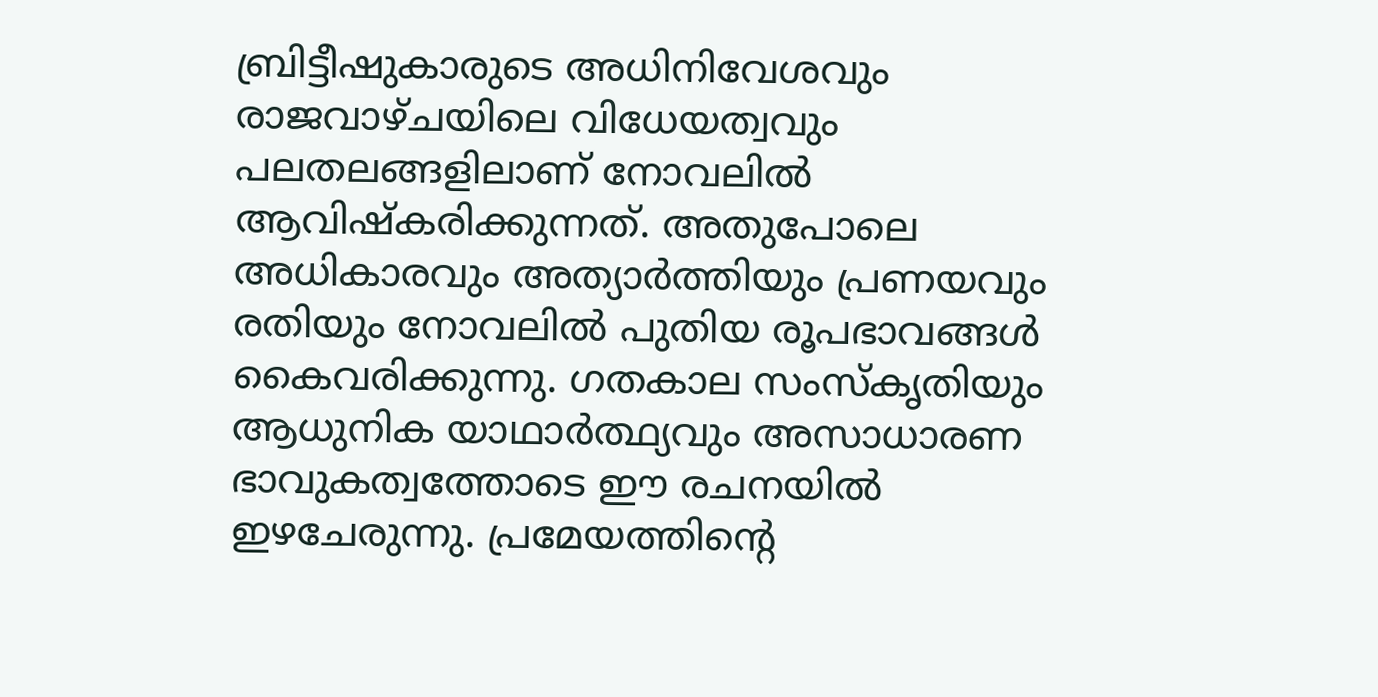ബ്രിട്ടീഷുകാരുടെ അധിനിവേശവും രാജവാഴ്ചയിലെ വിധേയത്വവും പലതലങ്ങളിലാണ് നോവലിൽ ആവിഷ്കരിക്കുന്നത്. അതുപോലെ അധികാരവും അത്യാർത്തിയും പ്രണയവും രതിയും നോവലിൽ പുതിയ രൂപഭാവങ്ങൾ കൈവരിക്കുന്നു. ഗതകാല സംസ്കൃതിയും ആധുനിക യാഥാർത്ഥ്യവും അസാധാരണ ഭാവുകത്വത്തോടെ ഈ രചനയിൽ ഇഴചേരുന്നു. പ്രമേയത്തിന്റെ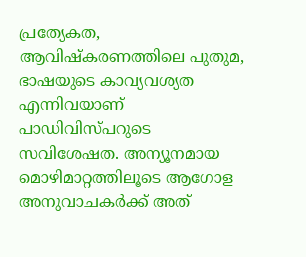പ്രത്യേകത, ആവിഷ്കരണത്തിലെ പുതുമ, ഭാഷയുടെ കാവ്യവശ്യത എന്നിവയാണ് പാഡിവിസ്പറുടെ സവിശേഷത. അന്യൂനമായ മൊഴിമാറ്റത്തിലൂടെ ആഗോള അനുവാചകർക്ക് അത്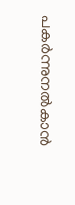പകർന്നുനൽകാൻ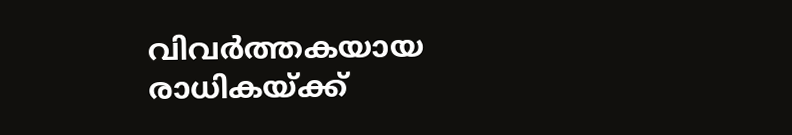വിവർത്തകയായ രാധികയ്ക്ക്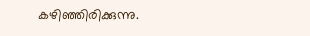കഴിഞ്ഞിരിക്കുന്നു.